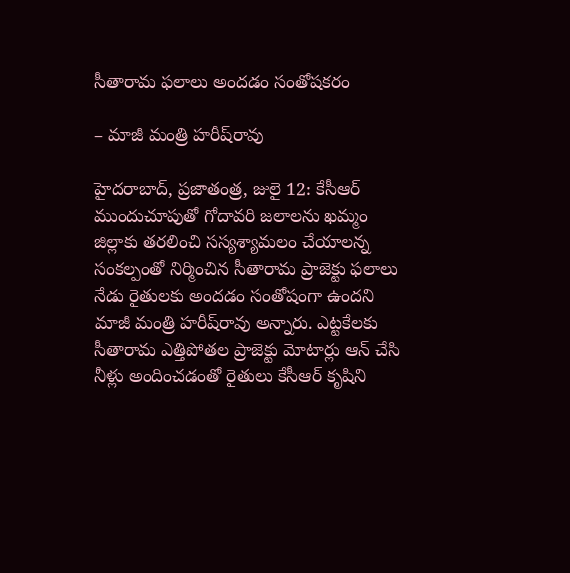సీతారామ ఫలాలు అందడం సంతోషకరం

– మాజీ మంత్రి హరీష్‌రావు

హైదరాబాద్‌, ప్రజాతంత్ర, జులై 12: కేసీఆర్‌ ముందుచూపుతో గోదావరి జలాలను ఖమ్మం జిల్లాకు తరలించి సస్యశ్యామలం చేయాలన్న సంకల్పంతో నిర్మించిన సీతారామ ప్రాజెక్టు ఫలాలు నేడు రైతులకు అందడం సంతోషంగా ఉందని మాజీ మంత్రి హరీష్‌రావు అన్నారు. ఎట్టకేలకు సీతారామ ఎత్తిపోతల ప్రాజెక్టు మోటార్లు ఆన్‌ చేసి నీళ్లు అందించడంతో రైతులు కేసీఆర్‌ కృషిని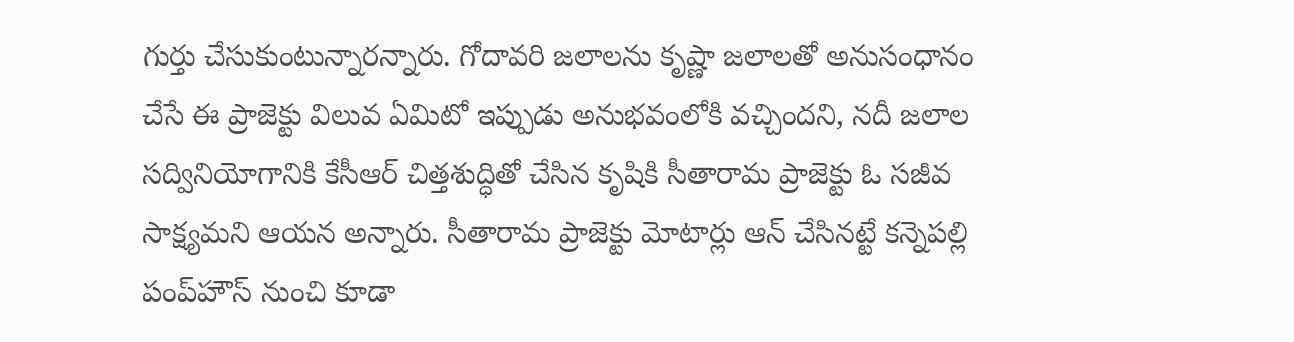గుర్తు చేసుకుంటున్నారన్నారు. గోదావరి జలాలను కృష్ణా జలాలతో అనుసంధానం చేసే ఈ ప్రాజెక్టు విలువ ఏమిటో ఇప్పుడు అనుభవంలోకి వచ్చిందని, నదీ జలాల సద్వినియోగానికి కేసీఆర్‌ చిత్తశుద్ధితో చేసిన కృషికి సీతారామ ప్రాజెక్టు ఓ సజీవ సాక్ష్యమని ఆయన అన్నారు. సీతారామ ప్రాజెక్టు మోటార్లు ఆన్‌ చేసినట్టే కన్నెపల్లి పంప్‌హౌస్‌ నుంచి కూడా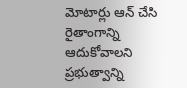మోటార్లు ఆన్‌ చేసి రైతాంగాన్ని ఆదుకోవాలని ప్రభుత్వాన్ని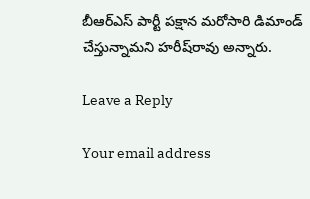బీఆర్‌ఎస్‌ పార్టీ పక్షాన మరోసారి డిమాండ్‌ చేస్తున్నామని హరీష్‌రావు అన్నారు.

Leave a Reply

Your email address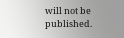will not be published.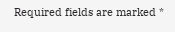Required fields are marked *